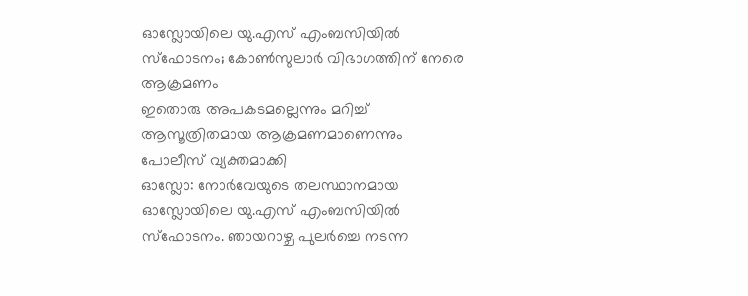ഓസ്ലോയിലെ യു.എസ് എംബസിയിൽ സ്ഫോടനം; കോൺസുലാർ വിഭാഗത്തിന് നേരെ ആക്രമണം
ഇതൊരു അപകടമല്ലെന്നും മറിച്ച് ആസൂത്രിതമായ ആക്രമണമാണെന്നും പോലീസ് വ്യക്തമാക്കി
ഓസ്ലോ: നോർവേയുടെ തലസ്ഥാനമായ ഓസ്ലോയിലെ യു.എസ് എംബസിയിൽ സ്ഫോടനം. ഞായറാഴ്ച പുലർച്ചെ നടന്ന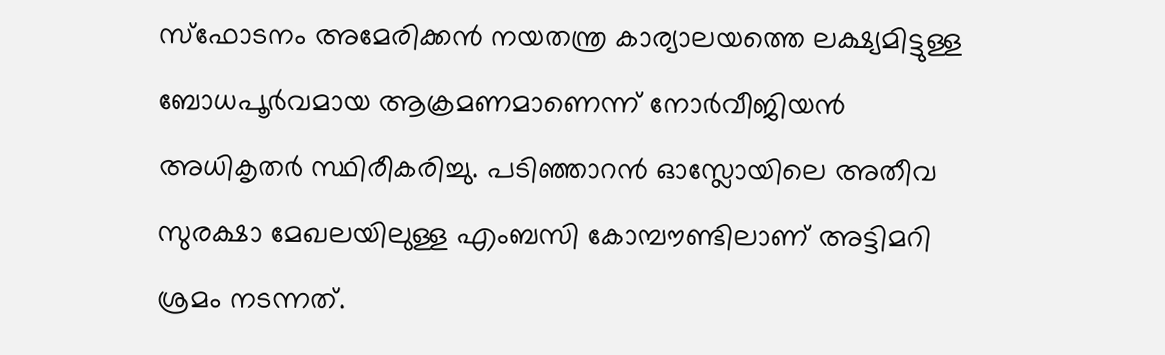സ്ഫോടനം അമേരിക്കൻ നയതന്ത്ര കാര്യാലയത്തെ ലക്ഷ്യമിട്ടുള്ള ബോധപൂർവമായ ആക്രമണമാണെന്ന് നോർവീജിയൻ അധികൃതർ സ്ഥിരീകരിച്ചു. പടിഞ്ഞാറൻ ഓസ്ലോയിലെ അതീവ സുരക്ഷാ മേഖലയിലുള്ള എംബസി കോമ്പൗണ്ടിലാണ് അട്ടിമറി ശ്രമം നടന്നത്.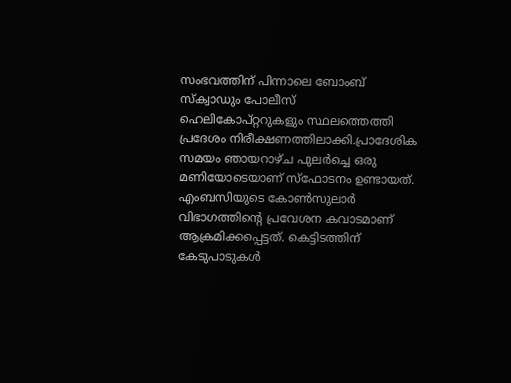സംഭവത്തിന് പിന്നാലെ ബോംബ് സ്ക്വാഡും പോലീസ് ഹെലികോപ്റ്ററുകളും സ്ഥലത്തെത്തി പ്രദേശം നിരീക്ഷണത്തിലാക്കി.പ്രാദേശിക സമയം ഞായറാഴ്ച പുലർച്ചെ ഒരു മണിയോടെയാണ് സ്ഫോടനം ഉണ്ടായത്. എംബസിയുടെ കോൺസുലാർ വിഭാഗത്തിന്റെ പ്രവേശന കവാടമാണ് ആക്രമിക്കപ്പെട്ടത്. കെട്ടിടത്തിന് കേടുപാടുകൾ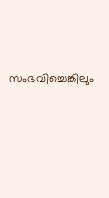സംഭവിച്ചെങ്കിലും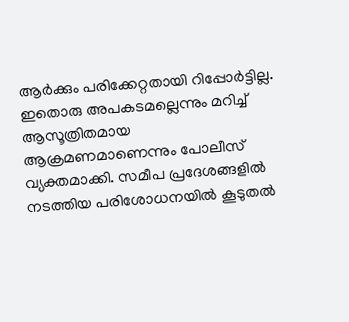ആർക്കും പരിക്കേറ്റതായി റിപ്പോർട്ടില്ല.
ഇതൊരു അപകടമല്ലെന്നും മറിച്ച് ആസൂത്രിതമായ ആക്രമണമാണെന്നും പോലീസ് വ്യക്തമാക്കി. സമീപ പ്രദേശങ്ങളിൽ നടത്തിയ പരിശോധനയിൽ കൂടുതൽ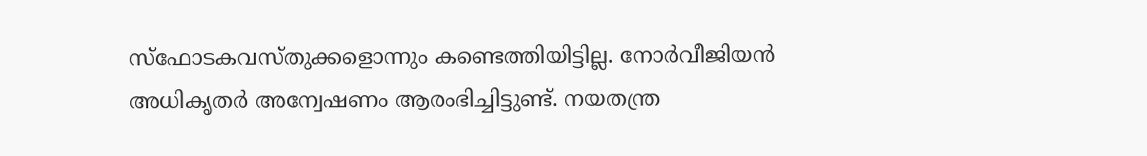സ്ഫോടകവസ്തുക്കളൊന്നും കണ്ടെത്തിയിട്ടില്ല. നോർവീജിയൻ അധികൃതർ അന്വേഷണം ആരംഭിച്ചിട്ടുണ്ട്. നയതന്ത്ര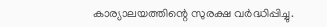കാര്യാലയത്തിന്റെ സുരക്ഷ വർദ്ധിപ്പിച്ചു.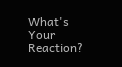What's Your Reaction?